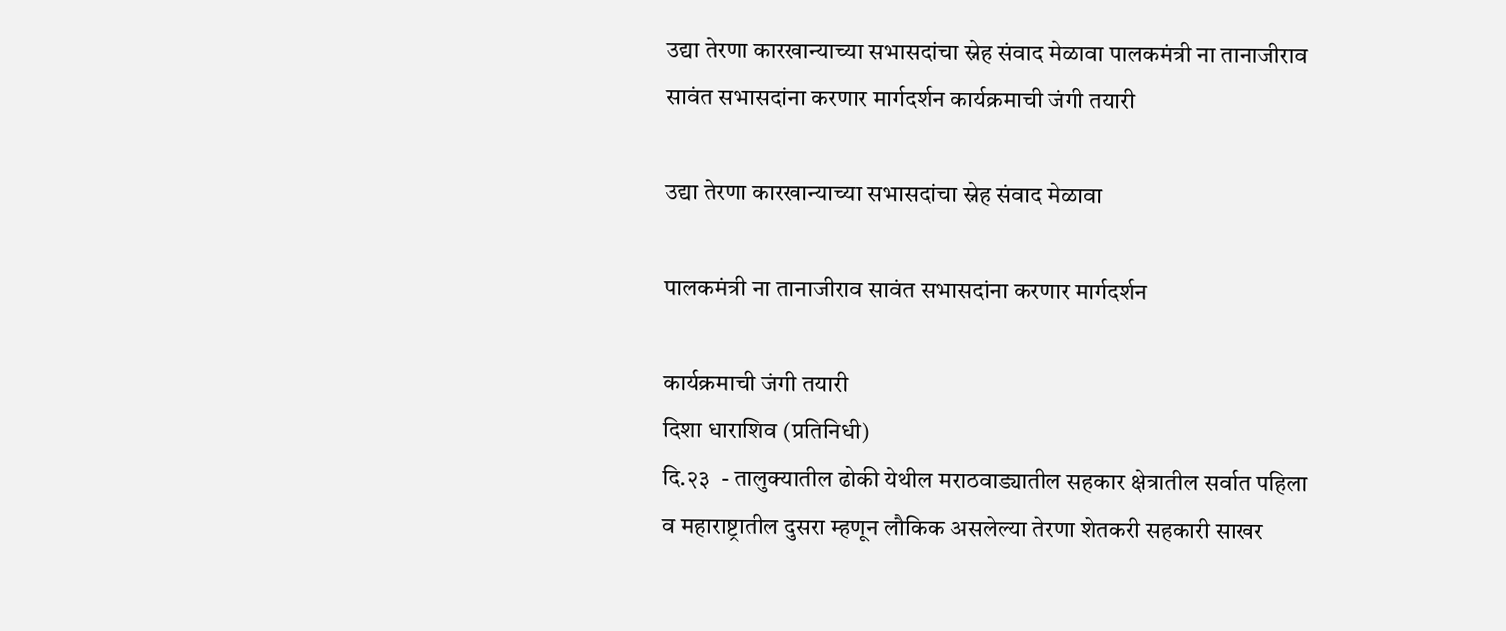उद्या तेरणा कारखान्याच्या सभासदांचा स्नेह संवाद मेळावा पालकमंत्री ना तानाजीराव सावंत सभासदांना करणार मार्गदर्शन कार्यक्रमाची जंगी तयारी

उद्या तेरणा कारखान्याच्या सभासदांचा स्नेह संवाद मेळावा

पालकमंत्री ना तानाजीराव सावंत सभासदांना करणार मार्गदर्शन

कार्यक्रमाची जंगी तयारी
दिशा धाराशिव (प्रतिनिधी)
दि.२३  - तालुक्यातील ढोकी येथील मराठवाड्यातील सहकार क्षेत्रातील सर्वात पहिला व महाराष्ट्रातील दुसरा म्हणून लौकिक असलेल्या तेरणा शेतकरी सहकारी साखर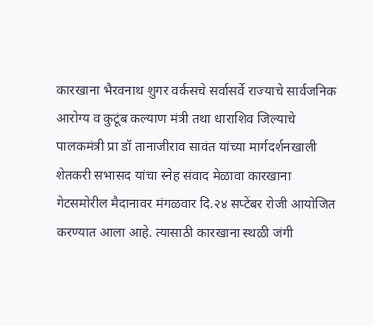कारखाना भैरवनाथ शुगर वर्कसचे सर्वासर्वे राज्याचे सार्वजनिक आरोग्य व कुटूंब कल्याण मंत्री तथा धाराशिव जिल्याचे पालकमंत्री प्रा डॉ तानाजीराव सावंत यांच्या मार्गदर्शनखाली शेतकरी सभासद यांचा स्नेह संवाद मेळावा कारखाना गेटसमोरील मैदानावर मंगळवार दि.२४ सप्टेंबर रोजी आयोजित करण्यात आला आहे. त्यासाठी कारखाना स्थळी जंगी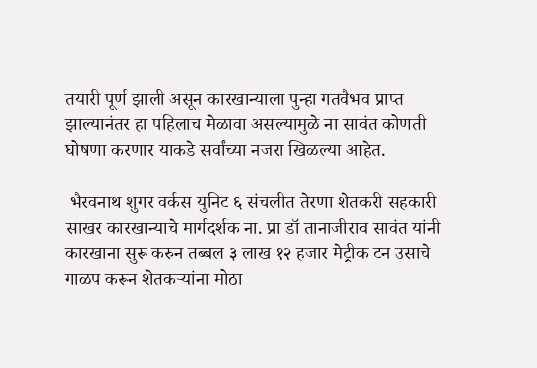तयारी पूर्ण झाली असून कारखान्याला पुन्हा गतवैभव प्राप्त झाल्यानंतर हा पहिलाच मेळावा असल्यामुळे ना सावंत कोणती घोषणा करणार याकडे सर्वांच्या नजरा खिळल्या आहेत.

 भैरवनाथ शुगर वर्कस युनिट ६ संचलीत तेरणा शेतकरी सहकारी साखर कारखान्याचे मार्गदर्शक ना. प्रा डॉ तानाजीराव सावंत यांनी कारखाना सुरू करुन तब्बल ३ लाख १२ हजार मेट्रीक टन उसाचे गाळप करून शेतकऱ्यांना मोठा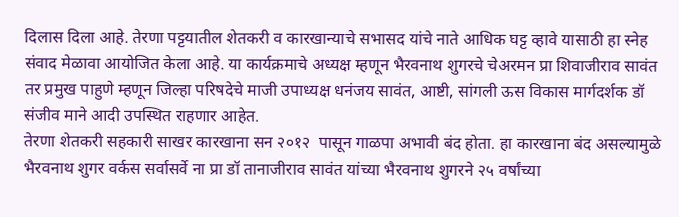दिलास दिला आहे. तेरणा पट्टयातील शेतकरी व कारखान्याचे सभासद यांचे नाते आधिक घट्ट व्हावे यासाठी हा स्नेह संवाद मेळावा आयोजित केला आहे. या कार्यक्रमाचे अध्यक्ष म्हणून भैरवनाथ शुगरचे चेअरमन प्रा शिवाजीराव सावंत तर प्रमुख पाहुणे म्हणून जिल्हा परिषदेचे माजी उपाध्यक्ष धनंजय सावंत, आष्टी, सांगली ऊस विकास मार्गदर्शक डॉ संजीव माने आदी उपस्थित राहणार आहेत.
तेरणा शेतकरी सहकारी साखर कारखाना सन २०१२  पासून गाळपा अभावी बंद होता. हा कारखाना बंद असल्यामुळे भैरवनाथ शुगर वर्कस सर्वासर्वे ना प्रा डॉ तानाजीराव सावंत यांच्या भैरवनाथ शुगरने २५ वर्षांच्या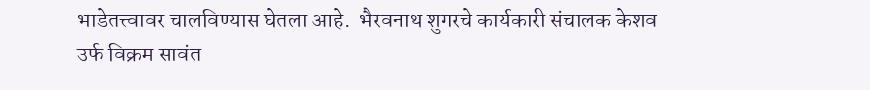भाडेतत्त्वावर चालविण्यास घेतला आहे.  भैरवनाथ शुगरचे कार्यकारी संचालक केशव उर्फ विक्रम सावंत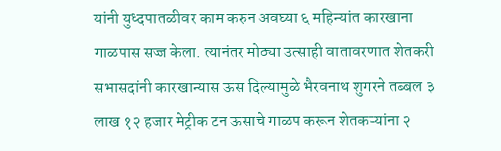यांनी युध्दपातळीवर काम करुन अवघ्या ६ महिन्यांत कारखाना गाळपास सज्ज केला. त्यानंतर मोठ्या उत्साही वातावरणात शेतकरी सभासदांनी कारखान्यास ऊस दिल्यामुळे भैरवनाथ शुगरने तब्बल ३ लाख १२ हजार मेट्रीक टन ऊसाचे गाळप करून शेतकऱ्यांना २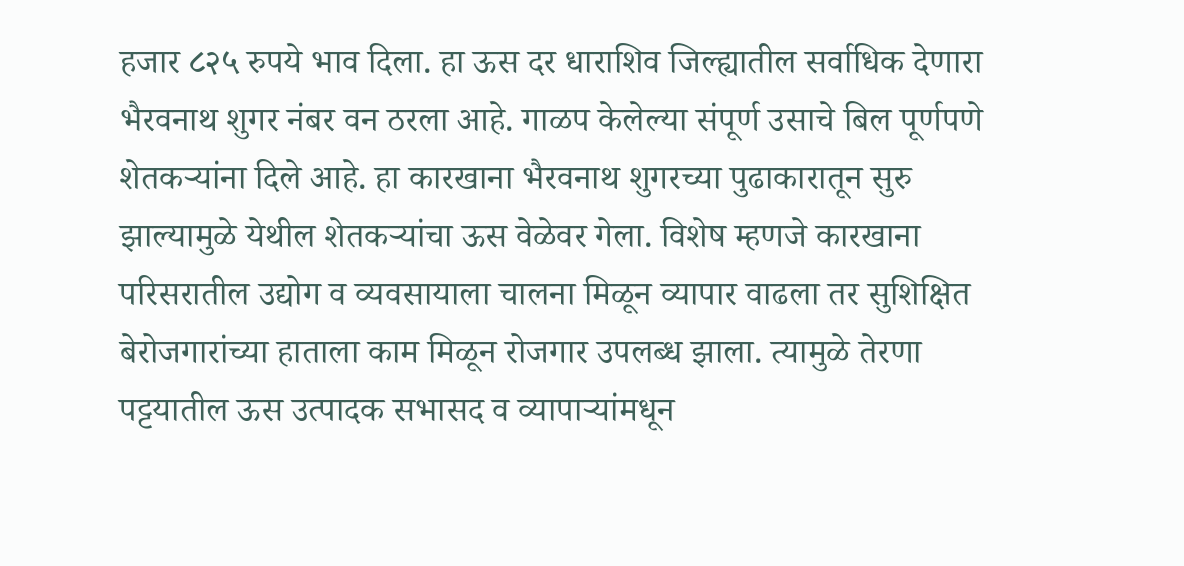हजार ८२५ रुपये भाव दिला. हा ऊस दर धाराशिव जिल्ह्यातील सर्वाधिक देणारा भैरवनाथ शुगर नंबर वन ठरला आहे. गाळप केलेल्या संपूर्ण उसाचे बिल पूर्णपणे शेतकऱ्यांना दिले आहे. हा कारखाना भैरवनाथ शुगरच्या पुढाकारातून सुरु झाल्यामुळे येथील शेतकऱ्यांचा ऊस वेळेवर गेला. विशेष म्हणजे कारखाना परिसरातील उ‌द्योग व व्यवसायाला चालना मिळून व्यापार वाढला तर सुशिक्षित बेरोजगारांच्या हाताला काम मिळून रोजगार उपलब्ध झाला. त्यामुळे तेरणा पट्टयातील ऊस उत्पादक सभासद व व्यापाऱ्यांमधून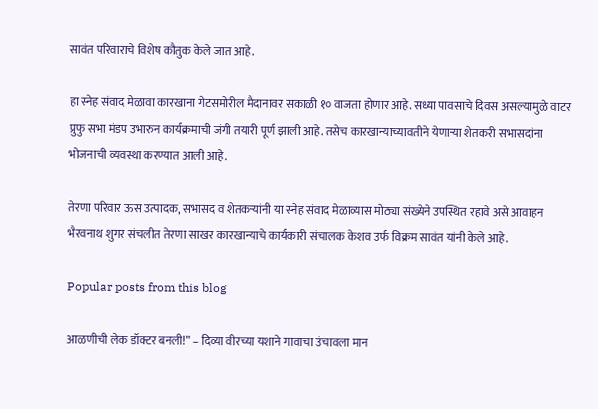सावंत परिवाराचे विशेष कौतुक केले जात आहे.

हा स्नेह संवाद मेळावा कारखाना गेटसमोरील मैदानावर सकाळी १० वाजता होणार आहे. सध्या पावसाचे दिवस असल्यामुळे वाटर प्रुफु सभा मंडप उभारुन कार्यक्रमाची जंगी तयारी पूर्ण झाली आहे. तसेच कारखान्याच्यावतीने येणाऱ्या शेतकरी सभासदांना भोजनाची व्यवस्था करण्यात आली आहे.

तेरणा परिवार ऊस उत्पादक, सभासद व शेतकऱ्यांनी या स्नेह संवाद मेळाव्यास मोठ्या संख्येने उपस्थित रहावे असे आवाहन भैरवनाथ शुगर संचलीत तेरणा साखर कारखान्याचे कार्यकारी संचालक केशव उर्फ विक्रम सावंत यांनी केले आहे.

Popular posts from this blog

आळणीची लेक डॉक्टर बनली!” – दिव्या वीरच्या यशाने गावाचा उंचावला मान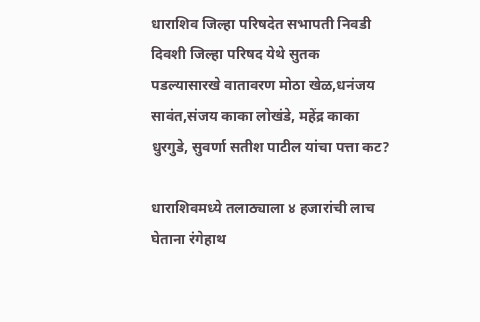धाराशिव जिल्हा परिषदेत सभापती निवडी दिवशी जिल्हा परिषद येथे सुतक पडल्यासारखे वातावरण मोठा खेळ,धनंजय सावंत,संजय काका लोखंडे, महेंद्र काका धुरगुडे, सुवर्णा सतीश पाटील यांचा पत्ता कट?

धाराशिवमध्ये तलाठ्याला ४ हजारांची लाच घेताना रंगेहाथ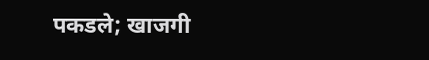पकडले; खाजगी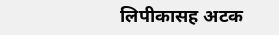लिपीकासह अटक